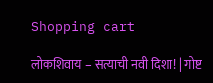Shopping cart

लोकशिवाय – सत्याची नवी दिशा! | गोष्ट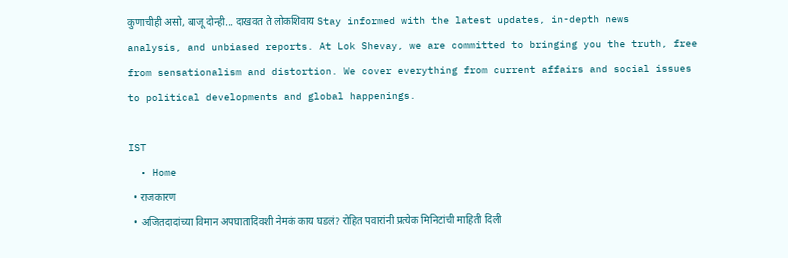कुणाचीही असो, बाजू दोन्ही... दाखवत ते लोकशिवाय Stay informed with the latest updates, in-depth news analysis, and unbiased reports. At Lok Shevay, we are committed to bringing you the truth, free from sensationalism and distortion. We cover everything from current affairs and social issues to political developments and global happenings.

IST
  • Home
  • राजकारण
  • अजितदादांच्या विमान अपघातादिवशी नेमकं काय घडलं? रोहित पवारांनी प्रत्येक मिनिटांची माहिती दिली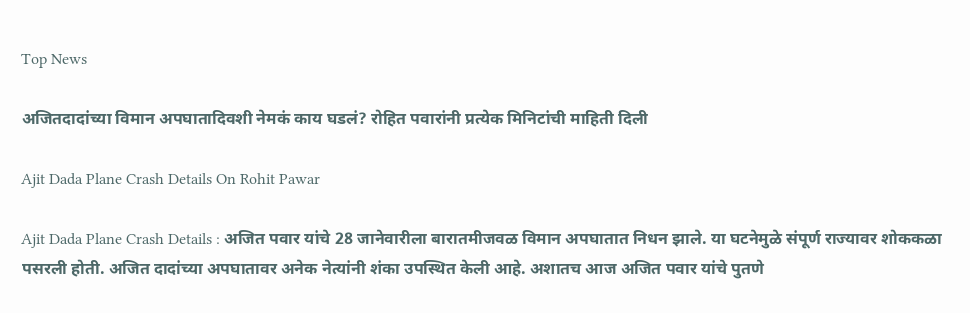Top News

अजितदादांच्या विमान अपघातादिवशी नेमकं काय घडलं? रोहित पवारांनी प्रत्येक मिनिटांची माहिती दिली

Ajit Dada Plane Crash Details On Rohit Pawar

Ajit Dada Plane Crash Details : अजित पवार यांचे 28 जानेवारीला बारातमीजवळ विमान अपघातात निधन झाले. या घटनेमुळे संपूर्ण राज्यावर शोककळा पसरली होती. अजित दादांच्या अपघातावर अनेक नेत्यांनी शंका उपस्थित केली आहे. अशातच आज अजित पवार यांचे पुतणे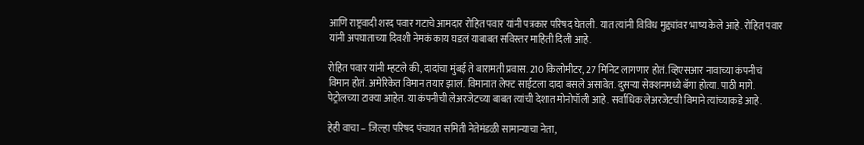आणि राष्ट्रवादी शरद पवार गटाचे आमदार रोहित पवार यांनी पत्रकार परिषद घेतली. यात त्यांनी विविध मुद्द्यांवर भाष्य केले आहे. रोहित पवार यांनी अपघाताच्या दिवशी नेमकं काय घडलं याबाबत सविस्तर माहिती दिली आहे.

रोहित पवार यांनी म्हटले की, दादांचा मुंबई ते बारामती प्रवास. 210 किलोमीटर, 27 मिनिट लागणार होतं. व्हिएसआर नावाच्या कंपनीचं विमान होतं. अमेरिकेत विमान तयार झालं. विमानात लेफ्ट साईटला दादा बसले असावेत. दुसऱ्या सेक्शनमध्ये बॅगा होत्या. पाठी मागे. पेट्रोलच्या टाक्या आहेत. या कंपनीची लेअरजेटच्या बाबत त्यांची देशात मोनोपॉली आहे. सर्वाधिक लेअरजेटची विमाने त्यांच्याकडे आहे.

हेही वाचा – जिल्हा परिषद पंचायत समिती नेतेमंडळी सामान्याचा नेता,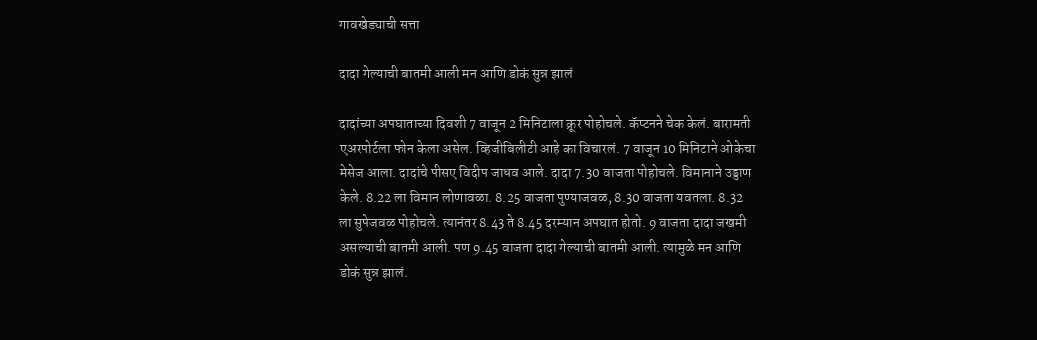गावखेड्याची सत्ता

दादा गेल्याची बातमी आली मन आणि डोकं सुन्न झालं

दादांच्या अपघाताच्या दिवशी 7 वाजून 2 मिनिटाला क्रूर पोहोचले. कॅप्टनने चेक केलं. बारामती एअरपोर्टला फोन केला असेल. व्हिजीबिलीटी आहे का विचारलं. 7 वाजून 10 मिनिटाने ओकेचा मेसेज आला. दादांचे पीसए विदीप जाधव आले. दादा 7.30 वाजता पोहोचले. विमानाने उड्डाण केले. 8.22 ला विमान लोणावळा. 8.25 वाजता पुण्याजवळ, 8.30 वाजता यवतला. 8.32 ला सुपेजवळ पोहोचले. त्यानंतर 8.43 ते 8.45 दरम्यान अपघात होतो. 9 वाजता दादा जखमी असल्याची बातमी आली. पण 9.45 वाजता दादा गेल्याची बातमी आली. त्यामुळे मन आणि डोकं सुन्न झालं.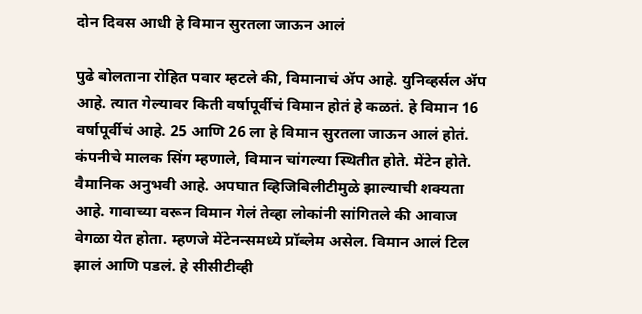दोन दिवस आधी हे विमान सुरतला जाऊन आलं

पुढे बोलताना रोहित पवार म्हटले की, विमानाचं ॲप आहे. युनिव्हर्सल ॲप आहे. त्यात गेल्यावर किती वर्षापूर्वीचं विमान होतं हे कळतं. हे विमान 16 वर्षापूर्वीचं आहे. 25 आणि 26 ला हे विमान सुरतला जाऊन आलं होतं. कंपनीचे मालक सिंग म्हणाले, विमान चांगल्या स्थितीत होते. मेंटेन होते. वैमानिक अनुभवी आहे. अपघात व्हिजिबिलीटीमुळे झाल्याची शक्यता आहे. गावाच्या वरून विमान गेलं तेव्हा लोकांनी सांगितले की आवाज वेगळा येत होता. म्हणजे मेंटेनन्समध्ये प्रॉब्लेम असेल. विमान आलं टिल झालं आणि पडलं. हे सीसीटीव्ही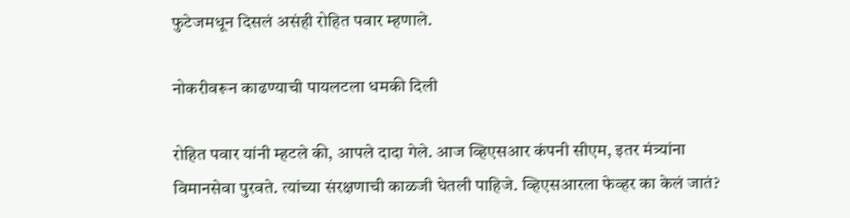फुटेजमधून दिसलं असंही रोहित पवार म्हणाले.

नोकरीवरून काढण्याची पायलटला धमकी दिली

रोहित पवार यांनी म्हटले की, आपले दादा गेले. आज व्हिएसआर कंपनी सीएम, इतर मंत्र्यांना विमानसेवा पुरवते. त्यांच्या संरक्षणाची काळजी घेतली पाहिजे. व्हिएसआरला फेव्हर का केलं जातं?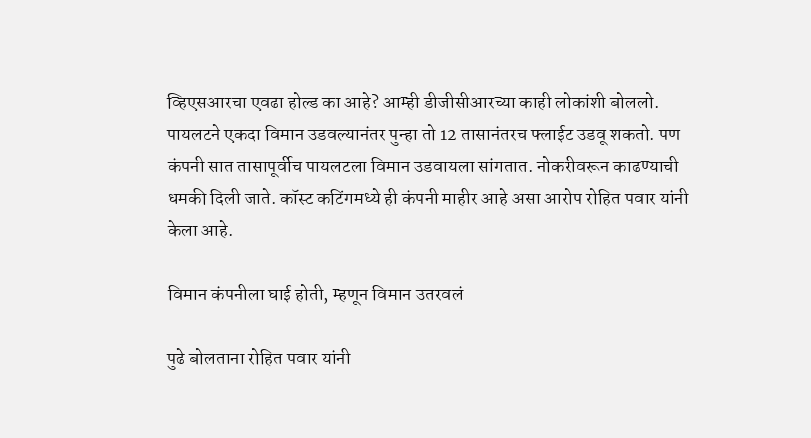व्हिएसआरचा एवढा होल्ड का आहे? आम्ही डीजीसीआरच्या काही लोकांशी बोललो. पायलटने एकदा विमान उडवल्यानंतर पुन्हा तो 12 तासानंतरच फ्लाईट उडवू शकतो. पण कंपनी सात तासापूर्वीच पायलटला विमान उडवायला सांगतात. नोकरीवरून काढण्याची धमकी दिली जाते. कॉस्ट कटिंगमध्ये ही कंपनी माहीर आहे असा आरोप रोहित पवार यांनी केला आहे.

विमान कंपनीला घाई होती, म्हणून विमान उतरवलं

पुढे बोलताना रोहित पवार यांनी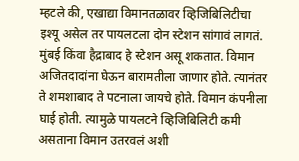म्हटले की, एखाद्या विमानतळावर व्हिजिबिलिटीचा इश्यू असेल तर पायलटला दोन स्टेशन सांगावं लागतं. मुंबई किंवा हैद्राबाद हे स्टेशन असू शकतात. विमान अजितदादांना घेऊन बारामतीला जाणार होते. त्यानंतर ते शमशाबाद ते पटनाला जायचे होते. विमान कंपनीला घाई होती. त्यामुळे पायलटने व्हिजिबिलिटी कमी असताना विमान उतरवलं अशी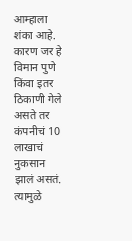आम्हाला शंका आहे. कारण जर हे विमान पुणे किंवा इतर ठिकाणी गेले असते तर कंपनीचं 10 लाखाचं नुकसान झालं असतं. त्यामुळे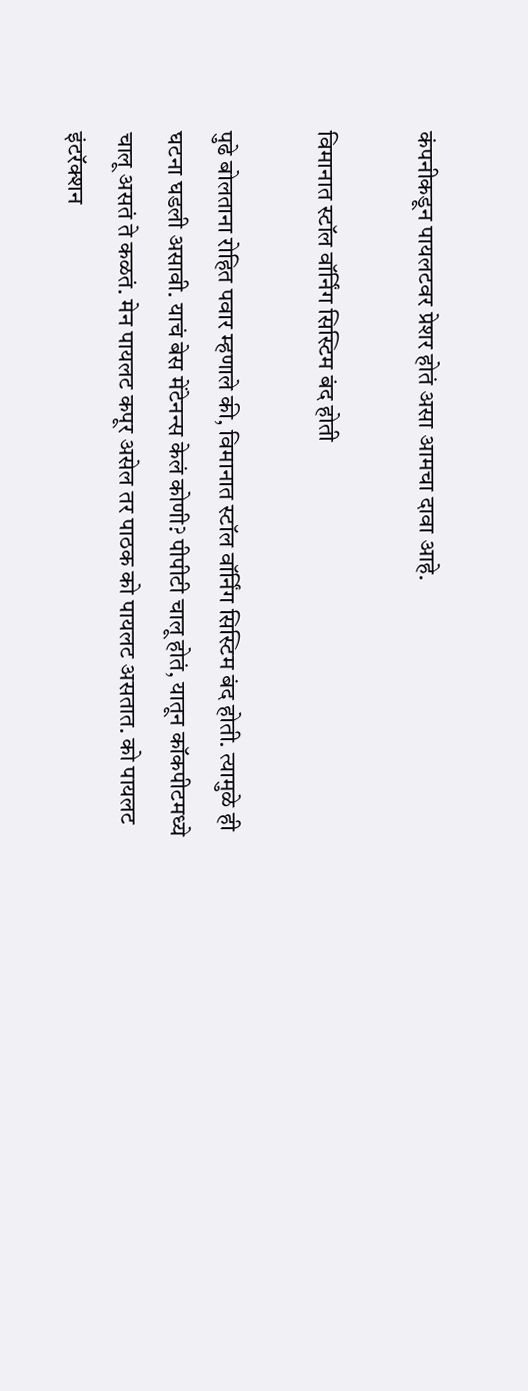कंपनीकडून पायलटवर प्रेशर होतं असा आमचा दावा आहे.

विमानात स्टॉल वॉर्निंग सिस्टिम बंद होती

पुढे बोलताना रोहित पवार म्हणाले की, विमानात स्टॉल वॉर्निंग सिस्टिम बंद होती. त्यामुळे ही घटना घडली असावी. याचं बेस मेंटेनन्स केलं कोणी? पीपीटी चालू होतं, यातून कॉकपीटमध्ये चालू असतं ते कळतं. मेन पायलट कपूर असेल तर पाठक को पायलट असतात. को पायलट इंटरॅक्शन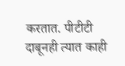करतात. पीटीटी दाबूनही त्यात काही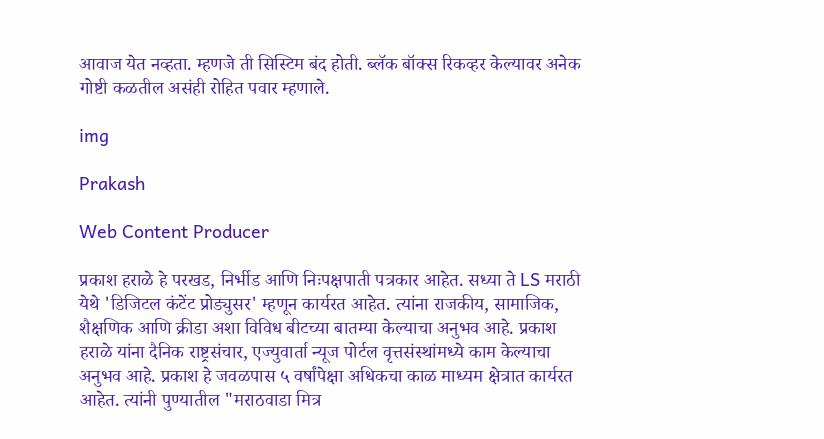आवाज येत नव्हता. म्हणजे ती सिस्टिम बंद होती. ब्लॅक बॉक्स रिकव्हर केल्यावर अनेक गोष्टी कळतील असंही रोहित पवार म्हणाले.

img

Prakash

Web Content Producer

प्रकाश हराळे हे परखड, निर्भीड आणि निःपक्षपाती पत्रकार आहेत. सध्या ते LS मराठी येथे 'डिजिटल कंटेंट प्रोड्युसर' म्हणून कार्यरत आहेत. त्यांना राजकीय, सामाजिक, शैक्षणिक आणि क्रीडा अशा विविध बीटच्या बातम्या केल्याचा अनुभव आहे. प्रकाश हराळे यांना दैनिक राष्ट्रसंचार, एज्युवार्ता न्यूज पोर्टल वृत्तसंस्थांमध्ये काम केल्याचा अनुभव आहे. प्रकाश हे जवळपास ५ वर्षांपेक्षा अधिकचा काळ माध्यम क्षेत्रात कार्यरत आहेत. त्यांनी पुण्यातील "मराठवाडा मित्र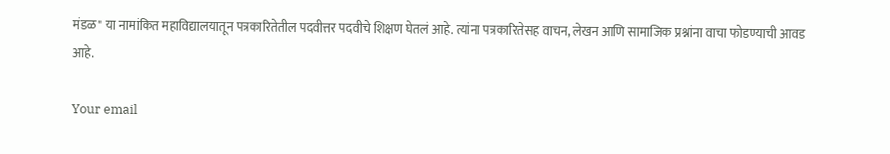मंडळ" या नामांकित महाविद्यालयातून पत्रकारितेतील पदवीत्तर पदवीचे शिक्षण घेतलं आहे. त्यांना पत्रकारितेसह वाचन, लेखन आणि सामाजिक प्रश्नांना वाचा फोडण्याची आवड आहे.

Your email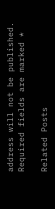address will not be published. Required fields are marked *

Related Posts